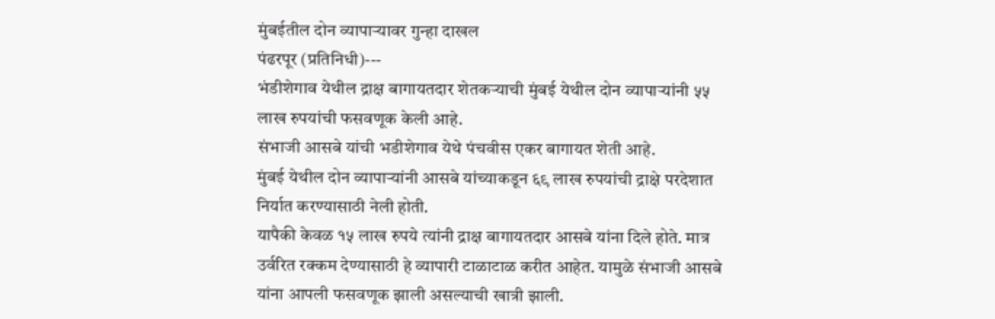मुंबईतील दोन व्यापाऱ्यावर गुन्हा दाखल
पंढरपूर (प्रतिनिधी)---
भंडीशेगाव येथील द्राक्ष बागायतदार शेतकऱ्याची मुंबई येथील दोन व्यापाऱ्यांनी ५५ लाख रुपयांची फसवणूक केली आहे.
संभाजी आसबे यांची भडीशेगाव येथे पंचवीस एकर बागायत शेती आहे.
मुंबई येथील दोन व्यापाऱ्यांनी आसबे यांच्याकडून ६९ लाख रुपयांची द्राक्षे परदेशात निर्यात करण्यासाठी नेली होती.
यापैकी केवळ १५ लाख रुपये त्यांनी द्राक्ष बागायतदार आसबे यांना दिले होते. मात्र उर्वरित रक्कम देण्यासाठी हे व्यापारी टाळाटाळ करीत आहेत. यामुळे संभाजी आसबे यांना आपली फसवणूक झाली असल्याची खात्री झाली.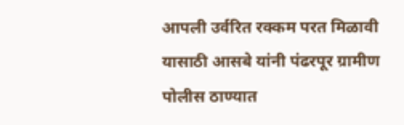आपली उर्वरित रक्कम परत मिळावी यासाठी आसबे यांनी पंढरपूर ग्रामीण पोलीस ठाण्यात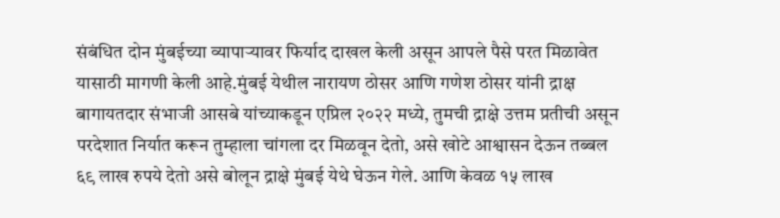संबंधित दोन मुंबईच्या व्यापाऱ्यावर फिर्याद दाखल केली असून आपले पैसे परत मिळावेत यासाठी मागणी केली आहे.मुंबई येथील नारायण ठोसर आणि गणेश ठोसर यांनी द्राक्ष बागायतदार संभाजी आसबे यांच्याकडून एप्रिल २०२२ मध्ये, तुमची द्राक्षे उत्तम प्रतीची असून परदेशात निर्यात करून तुम्हाला चांगला दर मिळवून देतो, असे खोटे आश्वासन देऊन तब्बल ६९ लाख रुपये देतो असे बोलून द्राक्षे मुंबई येथे घेऊन गेले. आणि केवळ १५ लाख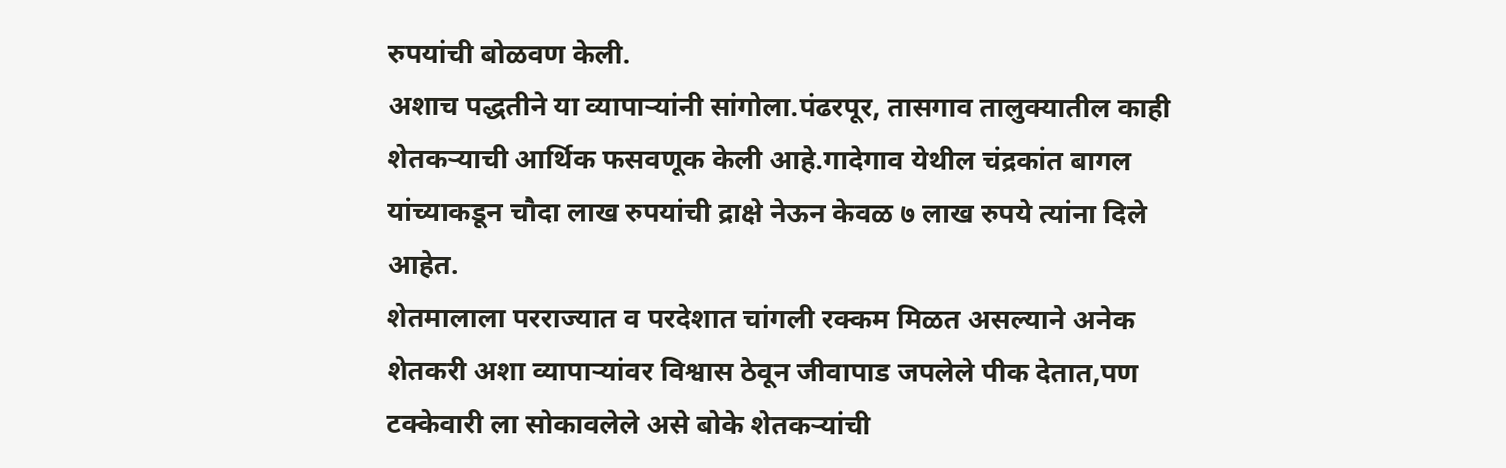रुपयांची बोळवण केली.
अशाच पद्धतीने या व्यापाऱ्यांनी सांगोला.पंढरपूर, तासगाव तालुक्यातील काही शेतकऱ्याची आर्थिक फसवणूक केली आहे.गादेगाव येथील चंद्रकांत बागल यांच्याकडून चौदा लाख रुपयांची द्राक्षे नेऊन केवळ ७ लाख रुपये त्यांना दिले आहेत.
शेतमालाला परराज्यात व परदेशात चांगली रक्कम मिळत असल्याने अनेक शेतकरी अशा व्यापाऱ्यांवर विश्वास ठेवून जीवापाड जपलेले पीक देतात,पण टक्केवारी ला सोकावलेले असे बोके शेतकऱ्यांची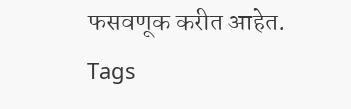फसवणूक करीत आहेत.
Tags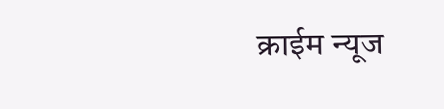क्राईम न्यूज